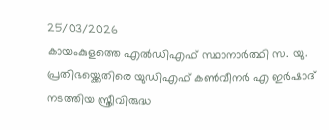25/03/2026
കായംകുളത്തെ എൽഡിഎഫ് സ്ഥാനാർത്ഥി സ. യു. പ്രതിഭയ്ക്കെതിരെ യുഡിഎഫ് കൺവീനർ എ ഇർഷാദ് നടത്തിയ സ്ത്രീവിരുദ്ധ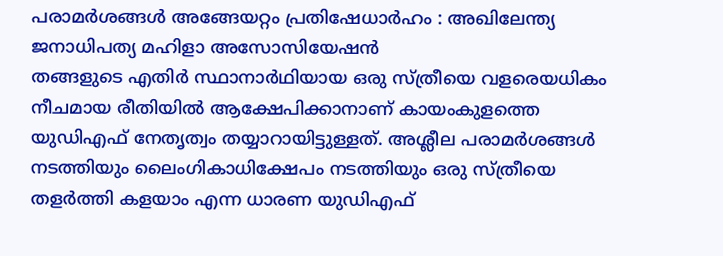പരാമർശങ്ങൾ അങ്ങേയറ്റം പ്രതിഷേധാർഹം : അഖിലേന്ത്യ ജനാധിപത്യ മഹിളാ അസോസിയേഷൻ
തങ്ങളുടെ എതിർ സ്ഥാനാർഥിയായ ഒരു സ്ത്രീയെ വളരെയധികം നീചമായ രീതിയിൽ ആക്ഷേപിക്കാനാണ് കായംകുളത്തെ യുഡിഎഫ് നേതൃത്വം തയ്യാറായിട്ടുള്ളത്. അശ്ലീല പരാമർശങ്ങൾ നടത്തിയും ലൈംഗികാധിക്ഷേപം നടത്തിയും ഒരു സ്ത്രീയെ തളർത്തി കളയാം എന്ന ധാരണ യുഡിഎഫ്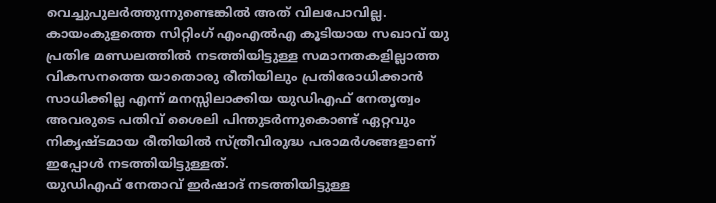വെച്ചുപുലർത്തുന്നുണ്ടെങ്കിൽ അത് വിലപോവില്ല.
കായംകുളത്തെ സിറ്റിംഗ് എംഎൽഎ കൂടിയായ സഖാവ് യു പ്രതിഭ മണ്ഡലത്തിൽ നടത്തിയിട്ടുള്ള സമാനതകളില്ലാത്ത വികസനത്തെ യാതൊരു രീതിയിലും പ്രതിരോധിക്കാൻ സാധിക്കില്ല എന്ന് മനസ്സിലാക്കിയ യുഡിഎഫ് നേതൃത്വം അവരുടെ പതിവ് ശൈലി പിന്തുടർന്നുകൊണ്ട് ഏറ്റവും നികൃഷ്ടമായ രീതിയിൽ സ്ത്രീവിരുദ്ധ പരാമർശങ്ങളാണ് ഇപ്പോൾ നടത്തിയിട്ടുള്ളത്.
യുഡിഎഫ് നേതാവ് ഇർഷാദ് നടത്തിയിട്ടുള്ള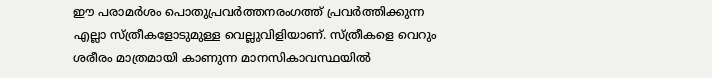ഈ പരാമർശം പൊതുപ്രവർത്തനരംഗത്ത് പ്രവർത്തിക്കുന്ന എല്ലാ സ്ത്രീകളോടുമുള്ള വെല്ലുവിളിയാണ്. സ്ത്രീകളെ വെറും ശരീരം മാത്രമായി കാണുന്ന മാനസികാവസ്ഥയിൽ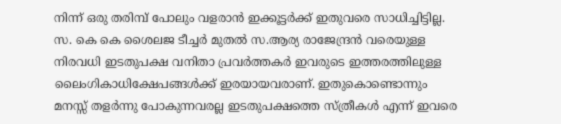നിന്ന് ഒരു തരിമ്പ് പോലും വളരാൻ ഇക്കൂട്ടർക്ക് ഇതുവരെ സാധിച്ചിട്ടില്ല. സ. കെ കെ ശൈലജ ടീച്ചർ മുതൽ സ.ആര്യ രാജേന്ദ്രൻ വരെയുള്ള നിരവധി ഇടതുപക്ഷ വനിതാ പ്രവർത്തകർ ഇവരുടെ ഇത്തരത്തിലുള്ള ലൈംഗികാധിക്ഷേപങ്ങൾക്ക് ഇരയായവരാണ്. ഇതുകൊണ്ടൊന്നും മനസ്സ് തളർന്നു പോകുന്നവരല്ല ഇടതുപക്ഷത്തെ സ്ത്രീകൾ എന്ന് ഇവരെ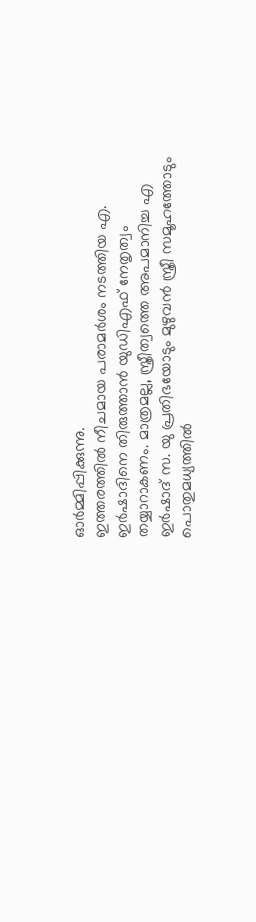ഓർമ്മിപ്പിക്കുന്നു.
ഇത്തരത്തിൽ നീചമായ പരാമർശം നടത്തിയ എ. ഇർഷാദിനെ തിരുത്താൻ യുഡിഎഫ് നേതൃത്വം തയ്യാറാകണം. മാത്രമല്ല, സ്ത്രീത്വത്തെ അപമാനിച്ച എ ഇർഷാദ് സ. യു പ്രതിഭയോടും മുഴുവൻ സ്ത്രീ സമൂഹത്തോടും പൊതുമധ്യത്തിൽ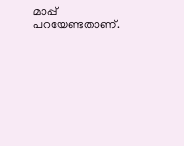മാപ്പ് പറയേണ്ടതാണ്.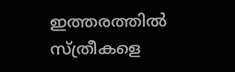ഇത്തരത്തിൽ സ്ത്രീകളെ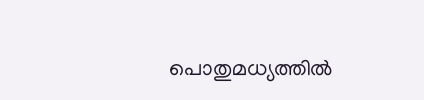പൊതുമധ്യത്തിൽ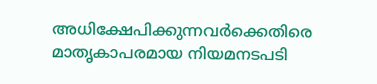അധിക്ഷേപിക്കുന്നവർക്കെതിരെ മാതൃകാപരമായ നിയമനടപടി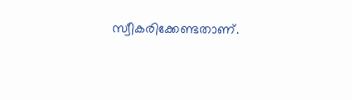സ്വീകരിക്കേണ്ടതാണ്.